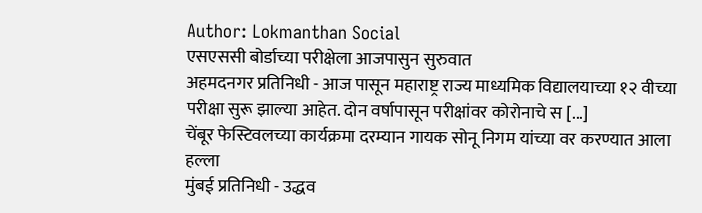Author: Lokmanthan Social
एसएससी बोर्डाच्या परीक्षेला आजपासुन सुरुवात
अहमदनगर प्रतिनिधी - आज पासून महाराष्ट्र राज्य माध्यमिक विद्यालयाच्या १२ वीच्या परीक्षा सुरू झाल्या आहेत. दोन वर्षापासून परीक्षांवर कोरोनाचे स [...]
चेंबूर फेस्टिवलच्या कार्यक्रमा दरम्यान गायक सोनू निगम यांच्या वर करण्यात आला हल्ला
मुंबई प्रतिनिधी - उद्धव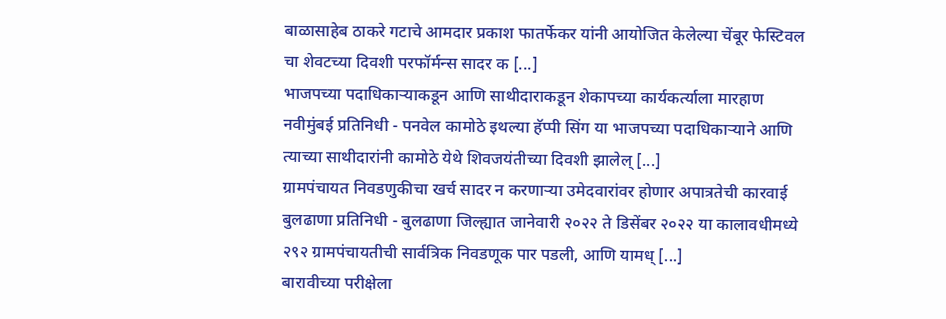बाळासाहेब ठाकरे गटाचे आमदार प्रकाश फातर्फेकर यांनी आयोजित केलेल्या चेंबूर फेस्टिवल चा शेवटच्या दिवशी परफॉर्मन्स सादर क [...]
भाजपच्या पदाधिकाऱ्याकडून आणि साथीदाराकडून शेकापच्या कार्यकर्त्याला मारहाण
नवीमुंबई प्रतिनिधी - पनवेल कामोठे इथल्या हॅप्पी सिंग या भाजपच्या पदाधिकाऱ्याने आणि त्याच्या साथीदारांनी कामोठे येथे शिवजयंतीच्या दिवशी झालेल् [...]
ग्रामपंचायत निवडणुकीचा खर्च सादर न करणाऱ्या उमेदवारांवर होणार अपात्रतेची कारवाई
बुलढाणा प्रतिनिधी - बुलढाणा जिल्ह्यात जानेवारी २०२२ ते डिसेंबर २०२२ या कालावधीमध्ये २९२ ग्रामपंचायतीची सार्वत्रिक निवडणूक पार पडली, आणि यामध् [...]
बारावीच्या परीक्षेला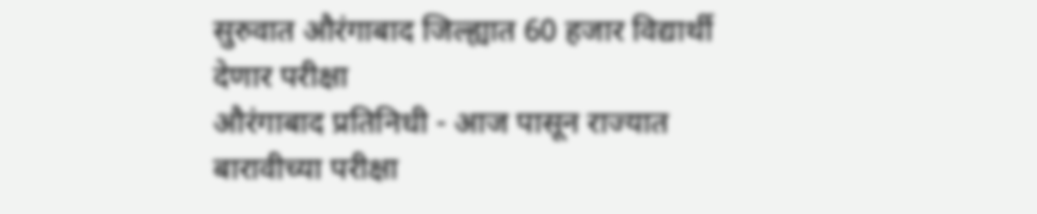सुरुवात औरंगाबाद जिल्ह्यात 60 हजार विद्यार्थी देणार परीक्षा
औरंगाबाद प्रतिनिधी - आज पासून राज्यात बारावीच्या परीक्षा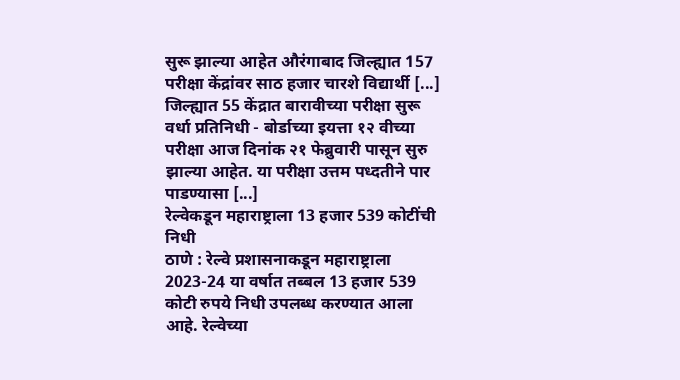सुरू झाल्या आहेत औरंगाबाद जिल्ह्यात 157 परीक्षा केंद्रांवर साठ हजार चारशे विद्यार्थी [...]
जिल्ह्यात 55 केंद्रात बारावीच्या परीक्षा सुरू
वर्धा प्रतिनिधी - बोर्डाच्या इयत्ता १२ वीच्या परीक्षा आज दिनांक २१ फेब्रुवारी पासून सुरु झाल्या आहेत. या परीक्षा उत्तम पध्दतीने पार पाडण्यासा [...]
रेल्वेकडून महाराष्ट्राला 13 हजार 539 कोटींची निधी
ठाणे : रेल्वे प्रशासनाकडून महाराष्ट्राला 2023-24 या वर्षात तब्बल 13 हजार 539 कोटी रुपये निधी उपलब्ध करण्यात आला आहे. रेल्वेच्या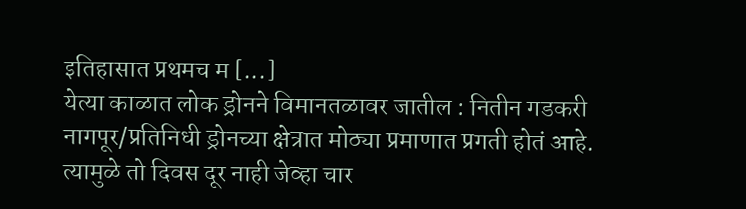इतिहासात प्रथमच म [...]
येत्या काळात लोक ड्रोनने विमानतळावर जातील : नितीन गडकरी
नागपूर/प्रतिनिधी ड्रोनच्या क्षेत्रात मोठ्या प्रमाणात प्रगती होतं आहे. त्यामुळे तो दिवस दूर नाही जेव्हा चार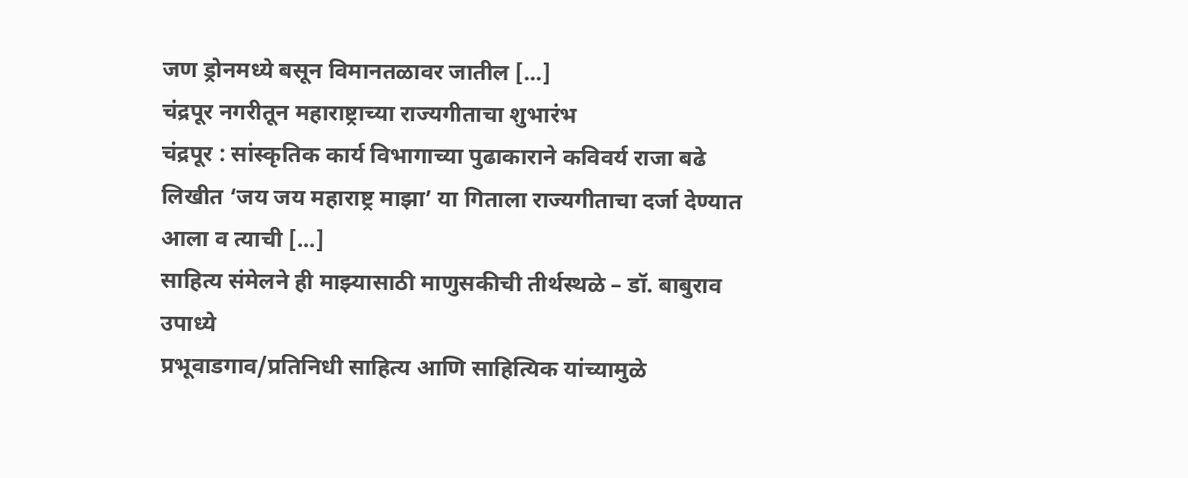जण ड्रोनमध्ये बसून विमानतळावर जातील [...]
चंद्रपूर नगरीतून महाराष्ट्राच्या राज्यगीताचा शुभारंभ
चंद्रपूर : सांस्कृतिक कार्य विभागाच्या पुढाकाराने कविवर्य राजा बढे लिखीत ‘जय जय महाराष्ट्र माझा’ या गिताला राज्यगीताचा दर्जा देण्यात आला व त्याची [...]
साहित्य संमेलने ही माझ्यासाठी माणुसकीची तीर्थस्थळे – डॉ. बाबुराव उपाध्ये
प्रभूवाडगाव/प्रतिनिधी साहित्य आणि साहित्यिक यांच्यामुळे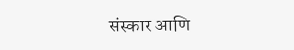संस्कार आणि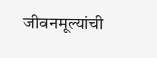जीवनमूल्यांची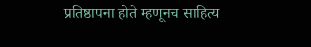प्रतिष्ठापना होते म्हणूनच साहित्य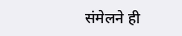संमेलने ही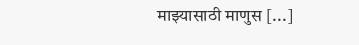माझ्यासाठी माणुस [...]